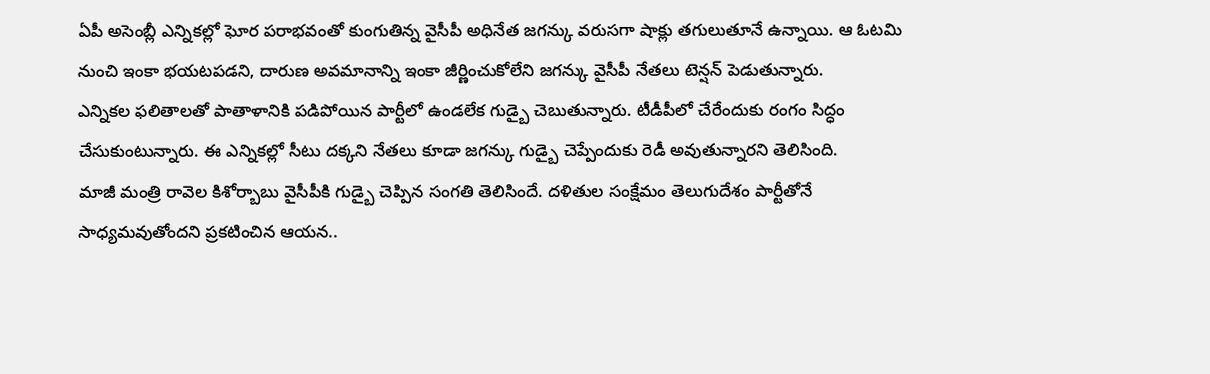ఏపీ అసెంబ్లీ ఎన్నికల్లో ఘోర పరాభవంతో కుంగుతిన్న వైసీపీ అధినేత జగన్కు వరుసగా షాక్లు తగులుతూనే ఉన్నాయి. ఆ ఓటమి నుంచి ఇంకా భయటపడని, దారుణ అవమానాన్ని ఇంకా జీర్ణించుకోలేని జగన్కు వైసీపీ నేతలు టెన్షన్ పెడుతున్నారు.
ఎన్నికల ఫలితాలతో పాతాళానికి పడిపోయిన పార్టీలో ఉండలేక గుడ్బై చెబుతున్నారు. టీడీపీలో చేరేందుకు రంగం సిద్ధం చేసుకుంటున్నారు. ఈ ఎన్నికల్లో సీటు దక్కని నేతలు కూడా జగన్కు గుడ్బై చెప్పేందుకు రెడీ అవుతున్నారని తెలిసింది.
మాజీ మంత్రి రావెల కిశోర్బాబు వైసీపీకి గుడ్బై చెప్పిన సంగతి తెలిసిందే. దళితుల సంక్షేమం తెలుగుదేశం పార్టీతోనే సాధ్యమవుతోందని ప్రకటించిన ఆయన..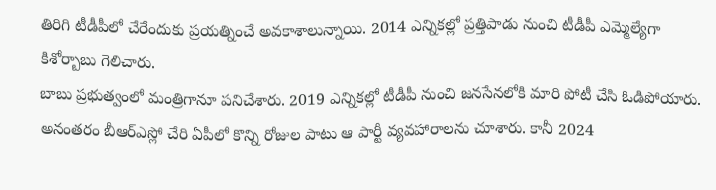తిరిగి టీడీపీలో చేరేందుకు ప్రయత్నించే అవకాశాలున్నాయి. 2014 ఎన్నికల్లో ప్రత్తిపాడు నుంచి టీడీపీ ఎమ్మెల్యేగా కిశోర్బాబు గెలిచారు.
బాబు ప్రభుత్వంలో మంత్రిగానూ పనిచేశారు. 2019 ఎన్నికల్లో టీడీపీ నుంచి జనసేనలోకి మారి పోటీ చేసి ఓడిపోయారు. అనంతరం బీఆర్ఎస్లో చేరి ఏపీలో కొన్ని రోజుల పాటు ఆ పార్టీ వ్యవహారాలను చూశారు. కానీ 2024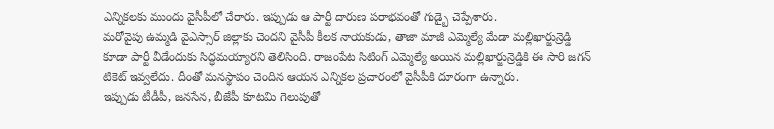ఎన్నికలకు ముందు వైసీపీలో చేరారు. ఇప్పుడు ఆ పార్టీ దారుణ పరాభవంతో గుడ్బై చెప్పేశారు.
మరోవైపు ఉమ్మడి వైఎస్సార్ జిల్లాకు చెందని వైసీపీ కీలక నాయకుడు, తాజా మాజీ ఎమ్మెల్యే మేడా మల్లిఖార్జున్రెడ్డి కూడా పార్టీ వీడేందుకు సిద్ధమయ్యారని తెలిసింది. రాజంపేట సిటింగ్ ఎమ్మెల్యే అయిన మల్లిఖార్జున్రెడ్డికి ఈ సారి జగన్ టికెట్ ఇవ్వలేదు. దీంతో మనస్థాపం చెందిన ఆయన ఎన్నికల ప్రచారంలో వైసీపీకి దూరంగా ఉన్నారు.
ఇప్పుడు టీడీపీ, జనసేన, బీజేపీ కూటమి గెలుపుతో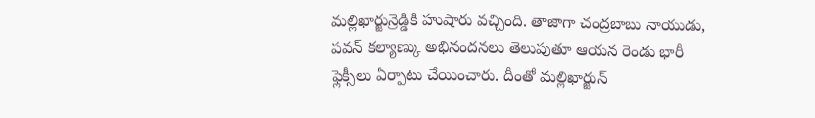మల్లిఖార్జున్రెడ్డికి హుషారు వచ్చింది. తాజాగా చంద్రబాబు నాయుడు, పవన్ కల్యాణ్కు అభినందనలు తెలుపుతూ ఆయన రెండు భారీ ఫ్లెక్సీలు ఏర్పాటు చేయించారు. దీంతో మల్లిఖార్జున్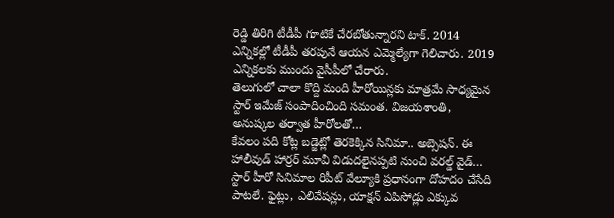రెడ్డి తిరిగి టీడీపీ గూటికే చేరబోతున్నారని టాక్. 2014 ఎన్నికల్లో టీడీపీ తరపునే ఆయన ఎమ్మెల్యేగా గెలిచారు. 2019 ఎన్నికలకు ముందు వైసీపీలో చేరారు.
తెలుగులో చాలా కొద్ది మంది హీరోయిన్లకు మాత్రమే సాధ్యమైన స్టార్ ఇమేజ్ సంపాదించింది సమంత. విజయశాంతి, అనుష్కల తర్వాత హీరోలతో…
కేవలం పది కోట్ల బడ్జెట్లో తెరకెక్కిన సినిమా.. అబ్సెషన్. ఈ హాలీవుడ్ హార్రర్ మూవీ విడుదలైనప్పటి నుంచి వరల్డ్ వైడ్…
స్టార్ హీరో సినిమాల రిపీట్ వేల్యూకి ప్రధానంగా దోహదం చేసేది పాటలే. ఫైట్లు, ఎలివేషన్లు, యాక్షన్ ఎపిసోడ్లు ఎక్కువ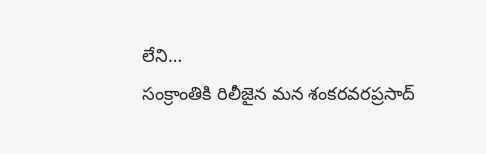లేని…
సంక్రాంతికి రిలీజైన మన శంకరవరప్రసాద్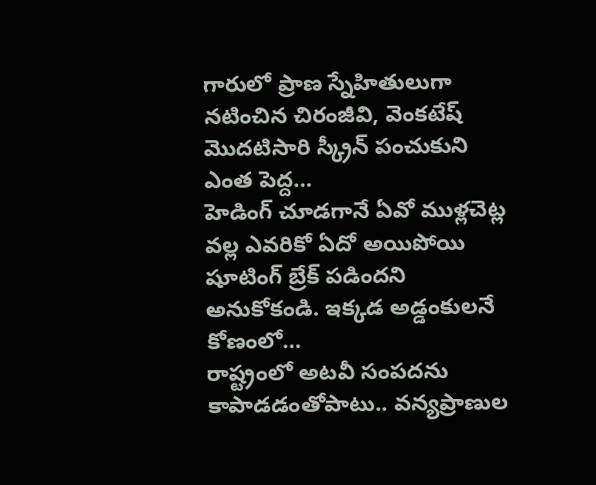గారులో ప్రాణ స్నేహితులుగా నటించిన చిరంజీవి, వెంకటేష్ మొదటిసారి స్క్రీన్ పంచుకుని ఎంత పెద్ద…
హెడింగ్ చూడగానే ఏవో ముళ్లచెట్ల వల్ల ఎవరికో ఏదో అయిపోయి షూటింగ్ బ్రేక్ పడిందని అనుకోకండి. ఇక్కడ అడ్డంకులనే కోణంలో…
రాష్ట్రంలో అటవీ సంపదను కాపాడడంతోపాటు.. వన్యప్రాణుల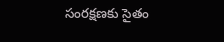సంరక్షణకు సైతం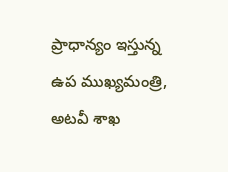ప్రాధాన్యం ఇస్తున్న ఉప ముఖ్యమంత్రి, అటవీ శాఖ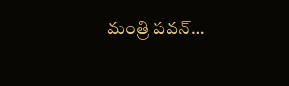మంత్రి పవన్…